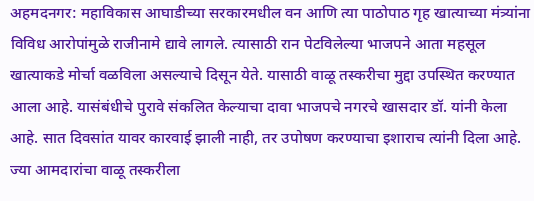अहमदनगर: महाविकास आघाडीच्या सरकारमधील वन आणि त्या पाठोपाठ गृह खात्याच्या मंत्र्यांना विविध आरोपांमुळे राजीनामे द्यावे लागले. त्यासाठी रान पेटविलेल्या भाजपने आता महसूल खात्याकडे मोर्चा वळविला असल्याचे दिसून येते. यासाठी वाळू तस्करीचा मुद्दा उपस्थित करण्यात आला आहे. यासंबंधीचे पुरावे संकलित केल्याचा दावा भाजपचे नगरचे खासदार डॉ. यांनी केला आहे. सात दिवसांत यावर कारवाई झाली नाही, तर उपोषण करण्याचा इशाराच त्यांनी दिला आहे. ज्या आमदारांचा वाळू तस्करीला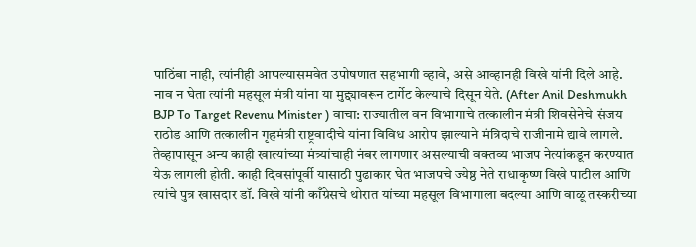पाठिंबा नाही, त्यांनीही आपल्यासमवेत उपोषणात सहभागी व्हावे, असे आव्हानही विखे यांनी दिले आहे. नाव न घेता त्यांनी महसूल मंत्री यांना या मुद्द्यावरून टार्गेट केल्याचे दिसून येते. (After Anil Deshmukh BJP To Target Revenu Minister ) वाचा: राज्यातील वन विभागाचे तत्कालीन मंत्री शिवसेनेचे संजय राठोड आणि तत्कालीन गृहमंत्री राष्ट्रवादीचे यांना विविध आरोप झाल्याने मंत्रिदाचे राजीनामे द्यावे लागले. तेव्हापासून अन्य काही खात्यांच्या मंत्र्यांचाही नंबर लागणार असल्याची वक्तव्य भाजप नेत्यांकडून करण्यात येऊ लागली होती. काही दिवसांपूर्वी यासाठी पुढाकार घेत भाजपचे ज्येष्ठ नेते राधाकृष्ण विखे पाटील आणि त्यांचे पुत्र खासदार डॉ. विखे यांनी काँग्रेसचे थोरात यांच्या महसूल विभागाला बदल्या आणि वाळू तस्करीच्या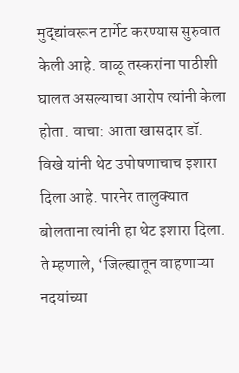मुद्द्यांवरून टार्गेट करण्यास सुरुवात केली आहे. वाळू तस्करांना पाठीशी घालत असल्याचा आरोप त्यांनी केला होता. वाचा: आता खासदार डॉ. विखे यांनी थेट उपोषणाचाच इशारा दिला आहे. पारनेर तालुक्यात बोलताना त्यांनी हा थेट इशारा दिला. ते म्हणाले, ‘जिल्ह्यातून वाहणाऱ्या नदयांच्या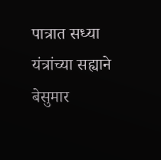पात्रात सध्या यंत्रांच्या सह्याने बेसुमार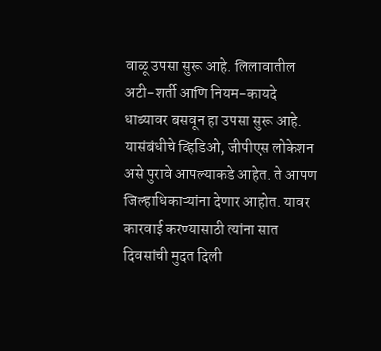वाळू उपसा सुरू आहे. लिलावातील अटी-शर्ती आणि नियम-कायदे धाब्यावर बसवून हा उपसा सुरू आहे. यासंबंधीचे व्हिडिओ, जीपीएस लोकेशन असे पुरावे आपल्याकडे आहेत. ते आपण जिल्हाधिकाऱ्यांना देणार आहोत. यावर कारवाई करण्यासाठी त्यांना सात दिवसांची मुदत दिली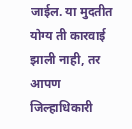जाईल. या मुदतीत योग्य ती कारवाई झाली नाही, तर आपण जिल्हाधिकारी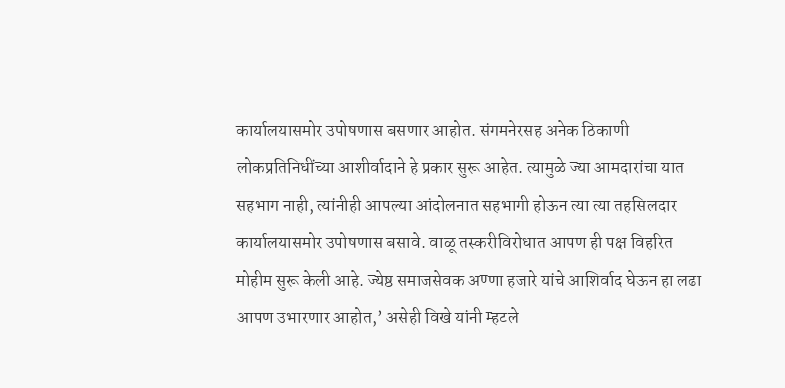कार्यालयासमोर उपोषणास बसणार आहोत. संगमनेरसह अनेक ठिकाणी लोकप्रतिनिधींच्या आशीर्वादाने हे प्रकार सुरू आहेत. त्यामुळे ज्या आमदारांचा यात सहभाग नाही, त्यांनीही आपल्या आंदोलनात सहभागी होऊन त्या त्या तहसिलदार कार्यालयासमोर उपोषणास बसावे. वाळू तस्करीविरोधात आपण ही पक्ष विहरित मोहीम सुरू केली आहे. ज्येष्ठ समाजसेवक अण्णा हजारे यांचे आशिर्वाद घेऊन हा लढा आपण उभारणार आहोत,’ असेही विखे यांनी म्हटले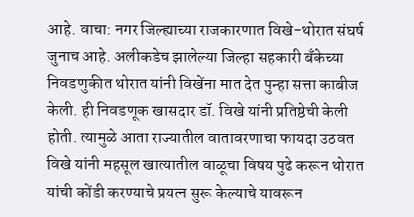आहे. वाचा: नगर जिल्ह्याच्या राजकारणात विखे-थोरात संघर्ष जुनाच आहे. अलीकडेच झालेल्या जिल्हा सहकारी बँकेच्या निवडणुकीत थोरात यांनी विखेंना मात देत पुन्हा सत्ता काबीज केली. ही निवडणूक खासदार डॉ. विखे यांनी प्रतिष्ठेची केली होती. त्यामुळे आता राज्यातील वातावरणाचा फायदा उठवत विखे यांनी महसूल खात्यातील वाळूचा विषय पुढे करून थोरात यांची कोंडी करण्याचे प्रयत्न सुरू केल्याचे यावरून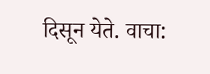दिसून येते. वाचा: